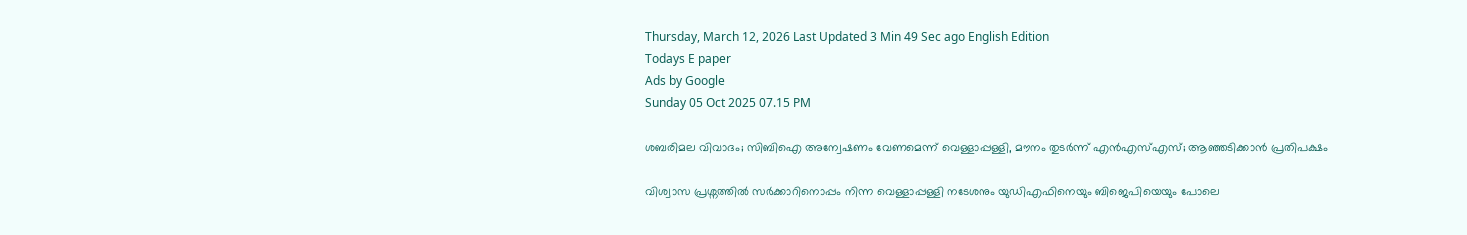Thursday, March 12, 2026 Last Updated 3 Min 49 Sec ago English Edition
Todays E paper
Ads by Google
Sunday 05 Oct 2025 07.15 PM

ശബരിമല വിവാദം; സിബിഐ അന്വേഷണം വേണമെന്ന് വെള്ളാപ്പള്ളി, മൗനം തുടർന്ന് ‌എൻഎസ്എസ്; ആഞ്ഞടിക്കാന്‍ പ്രതിപക്ഷം

വിശ്വാസ പ്രശ്നത്തിൽ സർക്കാറിനൊപ്പം നിന്ന വെള്ളാപ്പള്ളി നടേശനും യുഡിഎഫിനെയും ബിജെപിയെയും പോലെ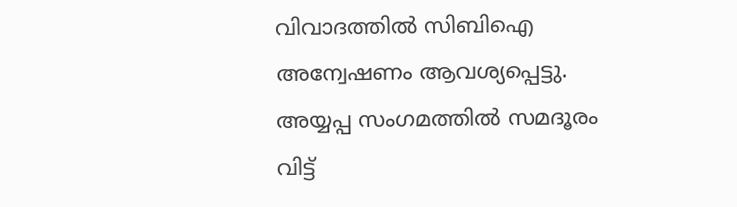വിവാദത്തിൽ സിബിഐ അന്വേഷണം ആവശ്യപ്പെട്ടു. അയ്യപ്പ സംഗമത്തിൽ സമദൂരം വിട്ട്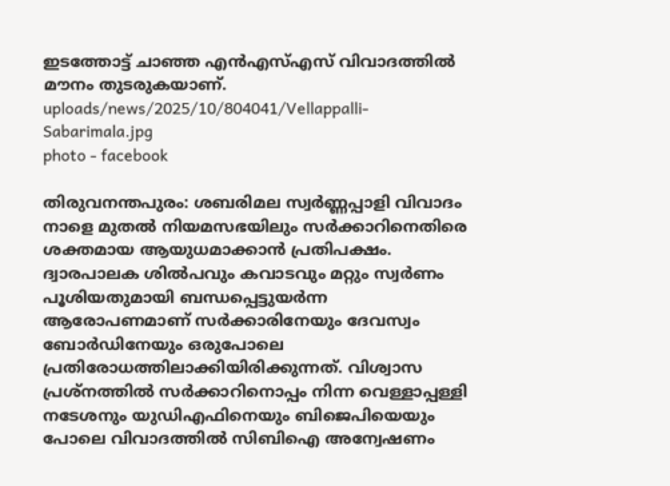ഇടത്തോട്ട് ചാഞ്ഞ എൻഎസ്എസ് വിവാദത്തിൽ മൗനം തുടരുകയാണ്.
uploads/news/2025/10/804041/Vellappalli-Sabarimala.jpg
photo - facebook

തിരുവനന്തപുരം: ശബരിമല സ്വർണ്ണപ്പാളി വിവാദം നാളെ മുതൽ നിയമസഭയിലും സർക്കാറിനെതിരെ ശക്തമായ ആയുധമാക്കാൻ പ്രതിപക്ഷം. ദ്വാരപാലക ശില്‍പവും കവാടവും മറ്റും സ്വര്‍ണം പൂശിയതുമായി ബന്ധപ്പെട്ടുയര്‍ന്ന ആരോപണമാണ് സര്‍ക്കാരിനേയും ദേവസ്വം ബോര്‍ഡിനേയും ഒരുപോലെ പ്രതിരോധത്തിലാക്കിയിരിക്കുന്നത്. വിശ്വാസ പ്രശ്നത്തിൽ സർക്കാറിനൊപ്പം നിന്ന വെള്ളാപ്പള്ളി നടേശനും യുഡിഎഫിനെയും ബിജെപിയെയും പോലെ വിവാദത്തിൽ സിബിഐ അന്വേഷണം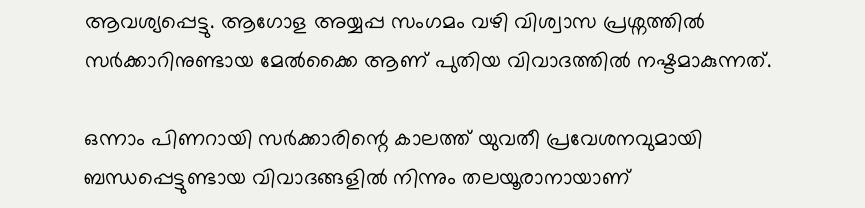ആവശ്യപ്പെട്ടു. ആഗോള അയ്യപ്പ സംഗമം വഴി വിശ്വാസ പ്രശ്നത്തിൽ സർക്കാറിനുണ്ടായ മേൽക്കൈ ആണ് പുതിയ വിവാദത്തിൽ നഷ്ടമാകുന്നത്.

ഒന്നാം പിണറായി സര്‍ക്കാരിന്റെ കാലത്ത് യുവതീ പ്രവേശനവുമായി ബന്ധപ്പെട്ടുണ്ടായ വിവാദങ്ങളില്‍ നിന്നും തലയൂരാനായാണ്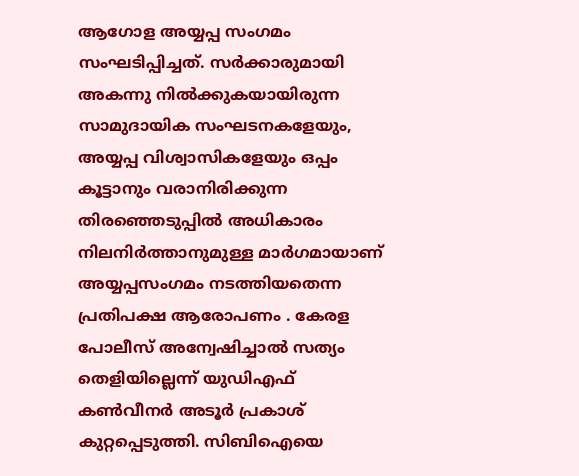ആഗോള അയ്യപ്പ സംഗമം സംഘടിപ്പിച്ചത്. സര്‍ക്കാരുമായി അകന്നു നില്‍ക്കുകയായിരുന്ന സാമുദായിക സംഘടനകളേയും, അയ്യപ്പ വിശ്വാസികളേയും ഒപ്പം കൂട്ടാനും വരാനിരിക്കുന്ന തിരഞ്ഞെടുപ്പില്‍ അധികാരം നിലനിര്‍ത്താനുമുള്ള മാര്‍ഗമായാണ് അയ്യപ്പസംഗമം നടത്തിയതെന്ന പ്രതിപക്ഷ ആരോപണം . കേരള പോലീസ് അന്വേഷിച്ചാല്‍ സത്യം തെളിയില്ലെന്ന് യുഡിഎഫ് കണ്‍വീനര്‍ അടൂര്‍ പ്രകാശ് കുറ്റപ്പെടുത്തി. സിബിഐയെ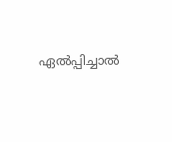ഏല്‍പ്പിച്ചാല്‍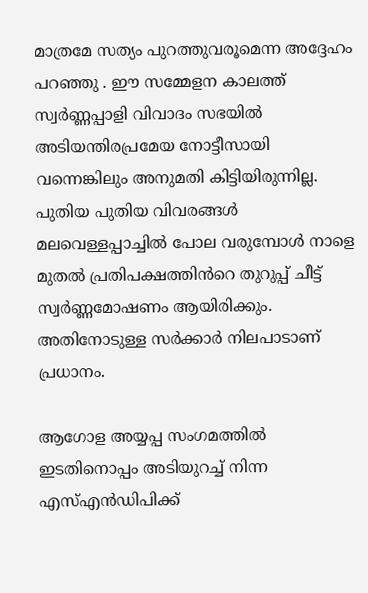മാത്രമേ സത്യം പുറത്തുവരൂമെന്ന അദ്ദേഹം പറഞ്ഞു . ഈ സമ്മേളന കാലത്ത് സ്വർണ്ണപ്പാളി വിവാദം സഭയിൽ അടിയന്തിരപ്രമേയ നോട്ടീസായി വന്നെങ്കിലും അനുമതി കിട്ടിയിരുന്നില്ല. പുതിയ പുതിയ വിവരങ്ങൾ മലവെള്ളപ്പാച്ചിൽ പോല വരുമ്പോൾ നാളെ മുതൽ പ്രതിപക്ഷത്തിൻറെ തുറുപ്പ് ചീട്ട് സ്വർണ്ണമോഷണം ആയിരിക്കും. അതിനോടുള്ള സർക്കാർ നിലപാടാണ് പ്രധാനം.

ആഗോള അയ്യപ്പ സംഗമത്തില്‍ ഇടതിനൊപ്പം അടിയുറച്ച് നിന്ന എസ്എൻഡിപിക്ക്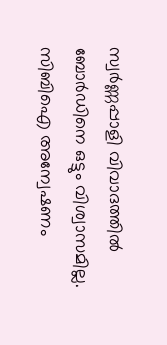സ്വർണ്ണപ്പാളി വിവാദത്തിൽ ബോർഡിനെ ഒട്ടും വിശ്വാസമില്ല. സിബിഐ അന്വേഷണം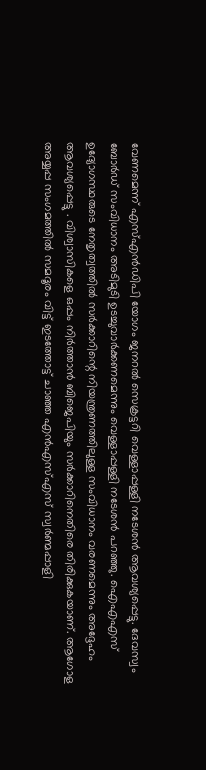വേണമെന്ന് എസ്എന്‍ഡിപി യോഗം ജനറല്‍ സെക്രട്ടറി വെള്ളാപ്പള്ളി നടേശന്‍ ആവശ്യപ്പെട്ടു. ദേവസ്വം ബോര്‍ഡ് സംവിധാനം അടിമുടി ഉടച്ചുവാര്‍ക്കണമെന്നും വെള്ളാപ്പള്ളി നടേശൻ പറഞ്ഞു. ഐഎഎസ് ഉദ്യോഗസ്ഥരുടെ നേതൃത്വത്തില്‍ സര്‍ക്കാറിന്റെ നിയന്ത്രണത്തിലുള്ള സംവിധാനം വരണമെന്നും അദ്ദേഹം ആവശ്യപ്പെട്ടു . വിശ്വാസികളെ ഒപ്പം നിർത്താൻ ബിജെപിയും സർക്കാറിനെതിരെ തിരിക്കുകയാണ്. ആഗോള അയ്യപ്പ സംഗമത്തിൽ സമദൂരം വിട്ട് ഇടത്തോട്ട് ചാഞ്ഞ എൻഎസ്എസ് സ്വർണ്മപ്പാളി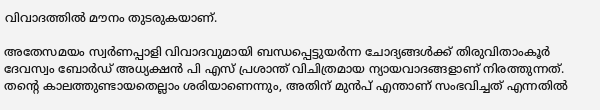വിവാദത്തിൽ മൗനം തുടരുകയാണ്.

അതേസമയം സ്വര്‍ണപ്പാളി വിവാദവുമായി ബന്ധപ്പെട്ടുയര്‍ന്ന ചോദ്യങ്ങള്‍ക്ക് തിരുവിതാംകൂര്‍ ദേവസ്വം ബോര്‍ഡ് അധ്യക്ഷന്‍ പി എസ് പ്രശാന്ത് വിചിത്രമായ ന്യായവാദങ്ങളാണ് നിരത്തുന്നത്. തന്റെ കാലത്തുണ്ടായതെല്ലാം ശരിയാണെന്നും, അതിന് മുന്‍പ് എന്താണ് സംഭവിച്ചത് എന്നതില്‍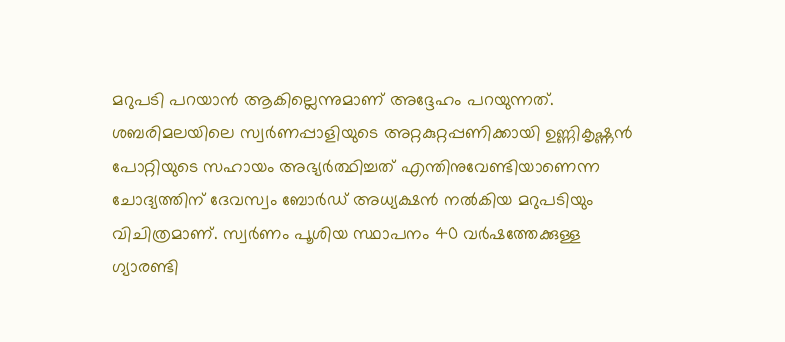മറുപടി പറയാന്‍ ആകില്ലെന്നുമാണ് അദ്ദേഹം പറയുന്നത്. ശബരിമലയിലെ സ്വര്‍ണപ്പാളിയുടെ അറ്റകുറ്റപ്പണിക്കായി ഉണ്ണികൃഷ്ണന്‍ പോറ്റിയുടെ സഹായം അഭ്യര്‍ത്ഥിച്ചത് എന്തിനുവേണ്ടിയാണെന്ന ചോദ്യത്തിന് ദേവസ്വം ബോര്‍ഡ് അധ്യക്ഷന്‍ നല്‍കിയ മറുപടിയും വിചിത്രമാണ്. സ്വര്‍ണം പൂശിയ സ്ഥാപനം 40 വര്‍ഷത്തേക്കുള്ള ഗ്യാരണ്ടി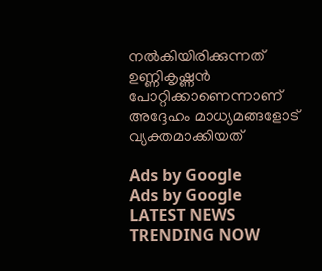നല്‍കിയിരിക്കുന്നത് ഉണ്ണികൃഷ്ണന്‍ പോറ്റിക്കാണെന്നാണ് അദ്ദേഹം മാധ്യമങ്ങളോട് വ്യക്തമാക്കിയത്

Ads by Google
Ads by Google
LATEST NEWS
TRENDING NOW